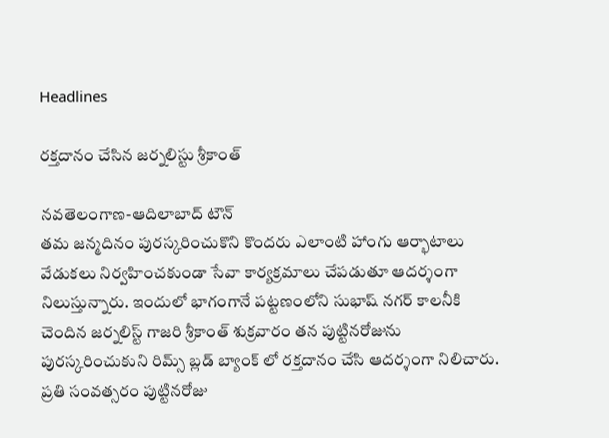Headlines

రక్తదానం చేసిన జర్నలిస్టు శ్రీకాంత్

నవతెలంగాణ-ఆదిలాబాద్ టౌన్
తమ జన్మదినం పురస్కరించుకొని కొందరు ఎలాంటి హాంగు ఆర్భాటాలు వేడుకలు నిర్వహించకుండా సేవా కార్యక్రమాలు చేపడుతూ ఆదర్శంగా నిలుస్తున్నారు. ఇందులో భాగంగానే పట్టణంలోని సుభాష్ నగర్ కాలనీకి చెందిన జర్నలిస్ట్ గాజరి శ్రీకాంత్ శుక్రవారం తన పుట్టినరోజును పురస్కరించుకుని రిమ్స్ బ్లడ్ బ్యాంక్ లో రక్తదానం చేసి ఆదర్శంగా నిలిచారు. ప్రతి సంవత్సరం పుట్టినరోజు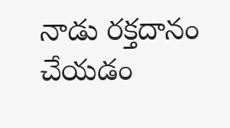నాడు రక్తదానం చేయడం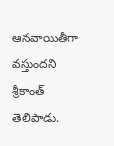ఆనవాయితీగా వస్తుందని శ్రీకాంత్ తెలిపాడు.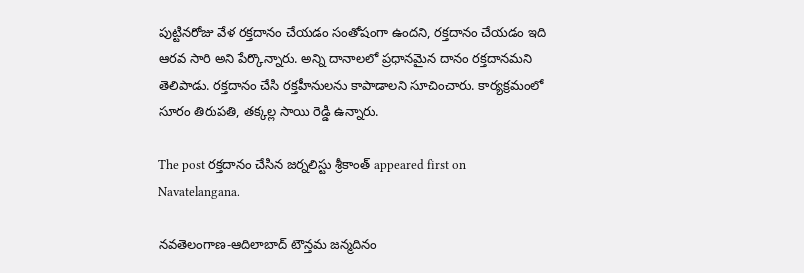పుట్టినరోజు వేళ రక్తదానం చేయడం సంతోషంగా ఉందని, రక్తదానం చేయడం ఇది ఆరవ సారి అని పేర్కొన్నారు. అన్ని దానాలలో ప్రధానమైన దానం రక్తదానమని తెలిపాడు. రక్తదానం చేసి రక్తహీనులను కాపాడాలని సూచించారు. కార్యక్రమంలో సూరం తిరుపతి, తక్కల్ల సాయి రెడ్డి ఉన్నారు.

The post రక్తదానం చేసిన జర్నలిస్టు శ్రీకాంత్ appeared first on Navatelangana.

నవతెలంగాణ-ఆదిలాబాద్ టౌన్తమ జన్మదినం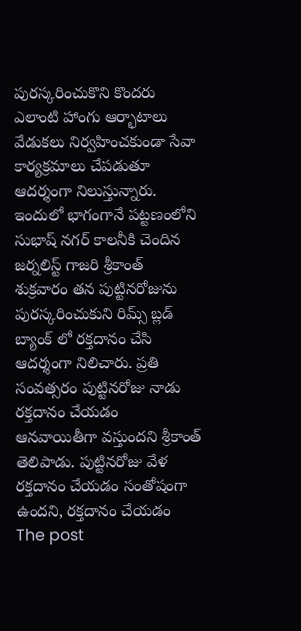పురస్కరించుకొని కొందరు ఎలాంటి హాంగు ఆర్భాటాలు వేడుకలు నిర్వహించకుండా సేవా కార్యక్రమాలు చేపడుతూ ఆదర్శంగా నిలుస్తున్నారు. ఇందులో భాగంగానే పట్టణంలోని సుభాష్ నగర్ కాలనీకి చెందిన జర్నలిస్ట్ గాజరి శ్రీకాంత్ శుక్రవారం తన పుట్టినరోజును పురస్కరించుకుని రిమ్స్ బ్లడ్ బ్యాంక్ లో రక్తదానం చేసి ఆదర్శంగా నిలిచారు. ప్రతి సంవత్సరం పుట్టినరోజు నాడు రక్తదానం చేయడం ఆనవాయితీగా వస్తుందని శ్రీకాంత్ తెలిపాడు. పుట్టినరోజు వేళ రక్తదానం చేయడం సంతోషంగా ఉందని, రక్తదానం చేయడం
The post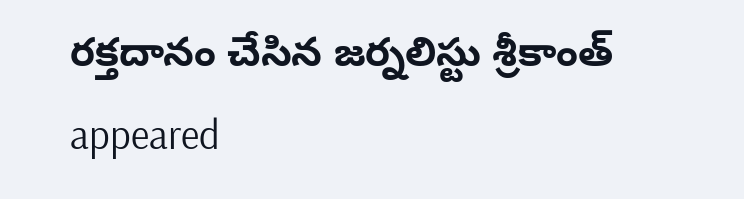రక్తదానం చేసిన జర్నలిస్టు శ్రీకాంత్ appeared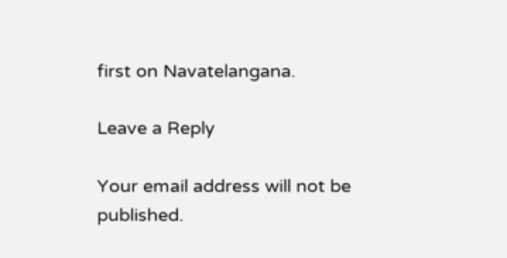first on Navatelangana.

Leave a Reply

Your email address will not be published.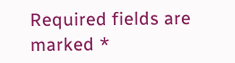Required fields are marked *